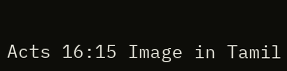Acts 16:15 Image in Tamil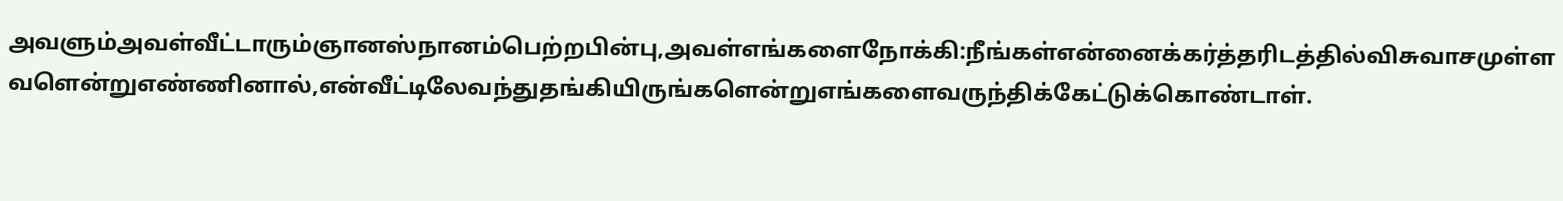அவளும்அவள்வீட்டாரும்ஞானஸ்நானம்பெற்றபின்பு,அவள்எங்களைநோக்கி:நீங்கள்என்னைக்கர்த்தரிடத்தில்விசுவாசமுள்ளவளென்றுஎண்ணினால்,என்வீட்டிலேவந்துதங்கியிருங்களென்றுஎங்களைவருந்திக்கேட்டுக்கொண்டாள்.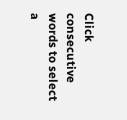Click consecutive words to select a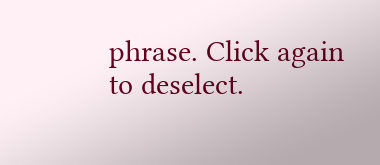phrase. Click again to deselect.